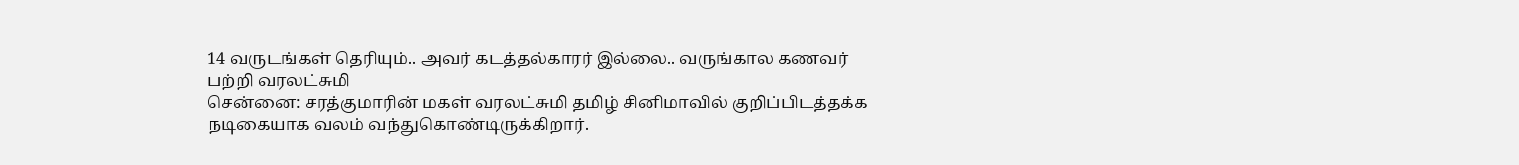14 வருடங்கள் தெரியும்.. அவர் கடத்தல்காரர் இல்லை.. வருங்கால கணவர் பற்றி வரலட்சுமி
சென்னை: சரத்குமாரின் மகள் வரலட்சுமி தமிழ் சினிமாவில் குறிப்பிடத்தக்க நடிகையாக வலம் வந்துகொண்டிருக்கிறார்.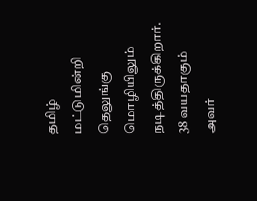தமிழ் மட்டுமின்றி தெலுங்கு மொழியிலும் நடித்திருக்கிறார். 38 வயதாகும் அவர்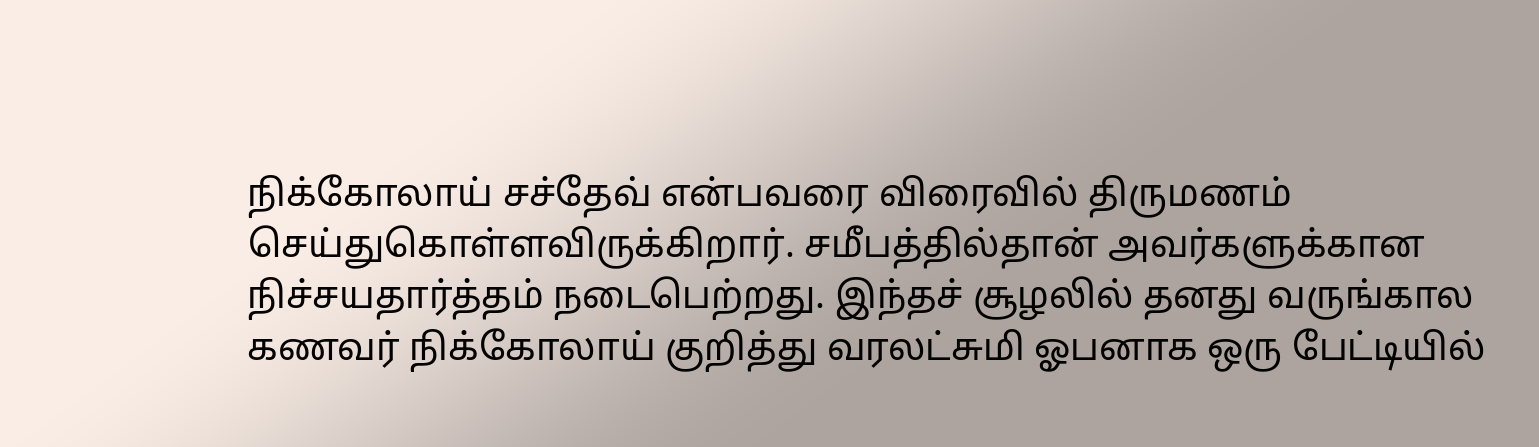நிக்கோலாய் சச்தேவ் என்பவரை விரைவில் திருமணம் செய்துகொள்ளவிருக்கிறார். சமீபத்தில்தான் அவர்களுக்கான நிச்சயதார்த்தம் நடைபெற்றது. இந்தச் சூழலில் தனது வருங்கால கணவர் நிக்கோலாய் குறித்து வரலட்சுமி ஓபனாக ஒரு பேட்டியில்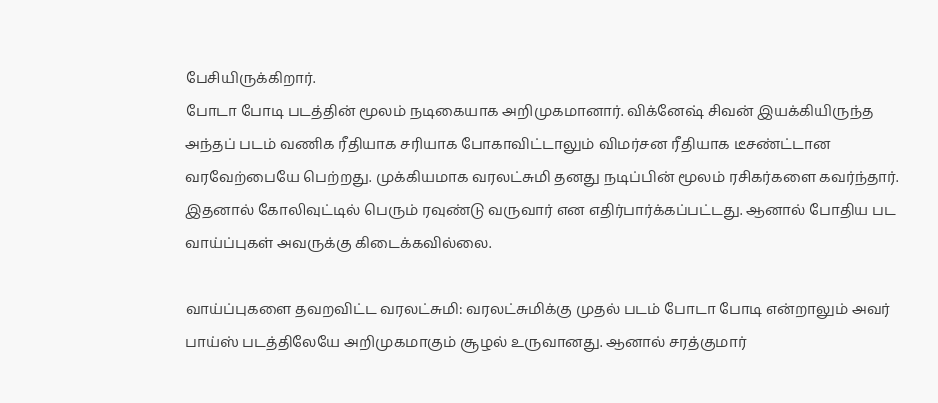பேசியிருக்கிறார்.
போடா போடி படத்தின் மூலம் நடிகையாக அறிமுகமானார். விக்னேஷ் சிவன் இயக்கியிருந்த அந்தப் படம் வணிக ரீதியாக சரியாக போகாவிட்டாலும் விமர்சன ரீதியாக டீசண்ட்டான வரவேற்பையே பெற்றது. முக்கியமாக வரலட்சுமி தனது நடிப்பின் மூலம் ரசிகர்களை கவர்ந்தார். இதனால் கோலிவுட்டில் பெரும் ரவுண்டு வருவார் என எதிர்பார்க்கப்பட்டது. ஆனால் போதிய பட வாய்ப்புகள் அவருக்கு கிடைக்கவில்லை.

வாய்ப்புகளை தவறவிட்ட வரலட்சுமி: வரலட்சுமிக்கு முதல் படம் போடா போடி என்றாலும் அவர் பாய்ஸ் படத்திலேயே அறிமுகமாகும் சூழல் உருவானது. ஆனால் சரத்குமார்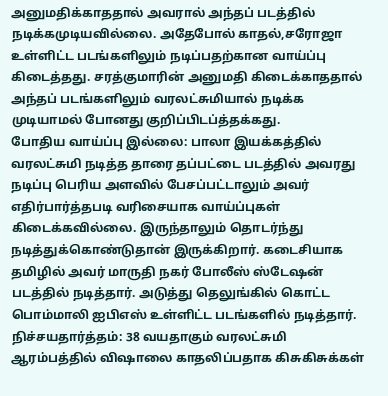அனுமதிக்காததால் அவரால் அந்தப் படத்தில் நடிக்கமுடியவில்லை. அதேபோல் காதல்,சரோஜா உள்ளிட்ட படங்களிலும் நடிப்பதற்கான வாய்ப்பு கிடைத்தது. சரத்குமாரின் அனுமதி கிடைக்காததால் அந்தப் படங்களிலும் வரலட்சுமியால் நடிக்க முடியாமல் போனது குறிப்பிடப்த்தக்கது.
போதிய வாய்ப்பு இல்லை: பாலா இயக்கத்தில் வரலட்சுமி நடித்த தாரை தப்பட்டை படத்தில் அவரது நடிப்பு பெரிய அளவில் பேசப்பட்டாலும் அவர் எதிர்பார்த்தபடி வரிசையாக வாய்ப்புகள் கிடைக்கவில்லை. இருந்தாலும் தொடர்ந்து நடித்துக்கொண்டுதான் இருக்கிறார். கடைசியாக தமிழில் அவர் மாருதி நகர் போலீஸ் ஸ்டேஷன் படத்தில் நடித்தார். அடுத்து தெலுங்கில் கொட்ட பொம்மாலி ஐபிஎஸ் உள்ளிட்ட படங்களில் நடித்தார்.
நிச்சயதார்த்தம்: 38 வயதாகும் வரலட்சுமி ஆரம்பத்தில் விஷாலை காதலிப்பதாக கிசுகிசுக்கள்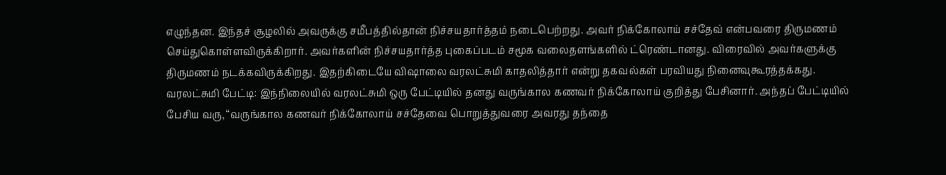எழுந்தன. இந்தச் சூழலில் அவருக்கு சமீபத்தில்தான் நிச்சயதார்த்தம் நடைபெற்றது. அவர் நிக்கோலாய் சச்தேவ் என்பவரை திருமணம் செய்துகொள்ளவிருக்கிறார். அவர்களின் நிச்சயதார்த்த புகைப்படம் சமூக வலைதளங்களில் ட்ரெண்டானது. விரைவில் அவர்களுக்கு திருமணம் நடக்கவிருக்கிறது. இதற்கிடையே விஷாலை வரலட்சுமி காதலித்தார் என்று தகவல்கள் பரவியது நினைவுகூரத்தக்கது.
வரலட்சுமி பேட்டி: இந்நிலையில் வரலட்சுமி ஒரு பேட்டியில் தனது வருங்கால கணவர் நிக்கோலாய் குறித்து பேசினார். அந்தப் பேட்டியில் பேசிய வரு, “வருங்கால கணவர் நிக்கோலாய் சச்தேவை பொறுத்துவரை அவரது தந்தை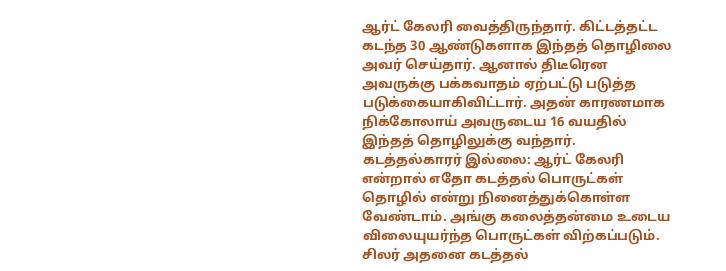ஆர்ட் கேலரி வைத்திருந்தார். கிட்டத்தட்ட கடந்த 30 ஆண்டுகளாக இந்தத் தொழிலை அவர் செய்தார். ஆனால் திடீரென அவருக்கு பக்கவாதம் ஏற்பட்டு படுத்த படுக்கையாகிவிட்டார். அதன் காரணமாக நிக்கோலாய் அவருடைய 16 வயதில் இந்தத் தொழிலுக்கு வந்தார்.
கடத்தல்காரர் இல்லை: ஆர்ட் கேலரி என்றால் எதோ கடத்தல் பொருட்கள் தொழில் என்று நினைத்துக்கொள்ள வேண்டாம். அங்கு கலைத்தன்மை உடைய விலையுயர்ந்த பொருட்கள் விற்கப்படும். சிலர் அதனை கடத்தல்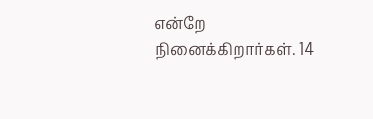என்றே நினைக்கிறார்கள். 14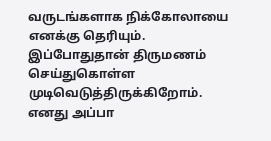வருடங்களாக நிக்கோலாயை எனக்கு தெரியும். இப்போதுதான் திருமணம் செய்துகொள்ள முடிவெடுத்திருக்கிறோம். எனது அப்பா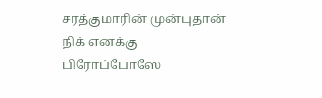சரத்குமாரின் முன்புதான் நிக் எனக்கு பிரோப்போஸே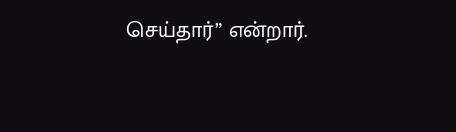செய்தார்” என்றார்.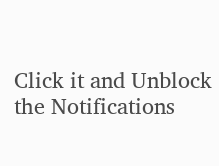Click it and Unblock the Notifications